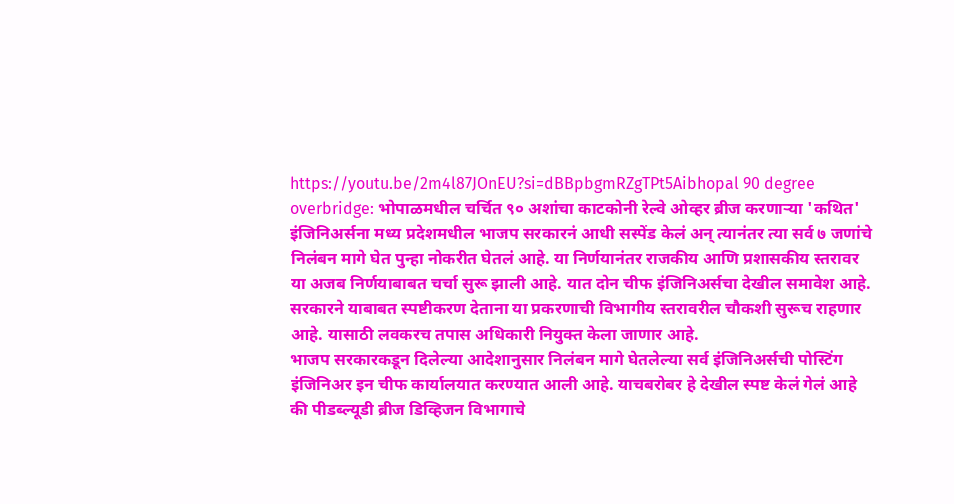https://youtu.be/2m4l87JOnEU?si=dBBpbgmRZgTPt5Aibhopal 90 degree overbridge: भोपाळमधील चर्चित ९० अशांचा काटकोनी रेल्वे ओव्हर ब्रीज करणाऱ्या 'कथित' इंजिनिअर्सना मध्य प्रदेशमधील भाजप सरकारनं आधी सस्पेंड केलं अन् त्यानंतर त्या सर्व ७ जणांचे निलंबन मागे घेत पुन्हा नोकरीत घेतलं आहे. या निर्णयानंतर राजकीय आणि प्रशासकीय स्तरावर या अजब निर्णयाबाबत चर्चा सुरू झाली आहे. यात दोन चीफ इंजिनिअर्सचा देखील समावेश आहे. सरकारने याबाबत स्पष्टीकरण देताना या प्रकरणाची विभागीय स्तरावरील चौकशी सुरूच राहणार आहे. यासाठी लवकरच तपास अधिकारी नियुक्त केला जाणार आहे.
भाजप सरकारकडून दिलेल्या आदेशानुसार निलंबन मागे घेतलेल्या सर्व इंजिनिअर्सची पोस्टिंग इंजिनिअर इन चीफ कार्यालयात करण्यात आली आहे. याचबरोबर हे देखील स्पष्ट केलं गेलं आहे की पीडब्ल्यूडी ब्रीज डिव्हिजन विभागाचे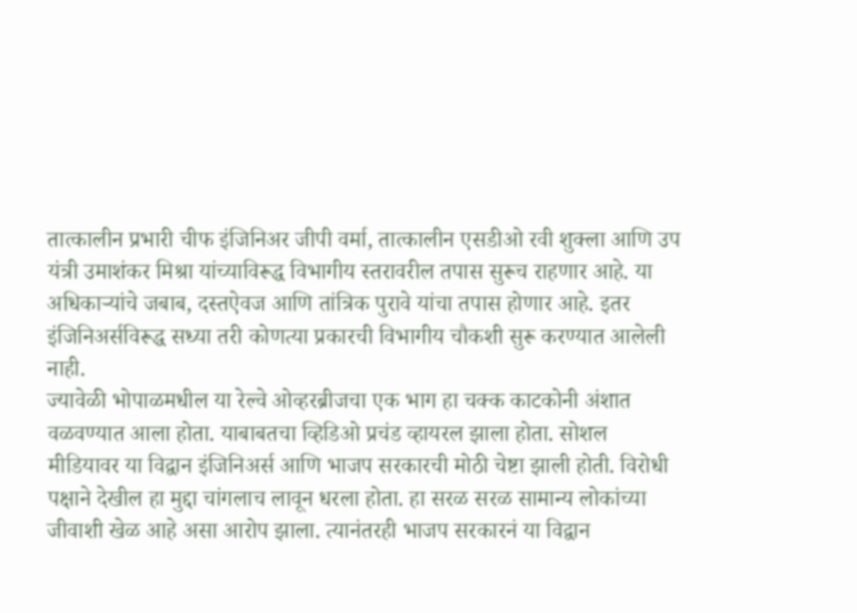तात्कालीन प्रभारी चीफ इंजिनिअर जीपी वर्मा, तात्कालीन एसडीओ रवी शुक्ला आणि उप यंत्री उमाशंकर मिश्रा यांच्याविरूद्ध विभागीय स्तरावरील तपास सुरूच राहणार आहे. या अधिकाऱ्यांचे जबाब, दस्तऐवज आणि तांत्रिक पुरावे यांचा तपास होणार आहे. इतर इंजिनिअर्सविरूद्ध सध्या तरी कोणत्या प्रकारची विभागीय चौकशी सुरू करण्यात आलेली नाही.
ज्यावेळी भोपाळमधील या रेल्वे ओव्हरब्रीजचा एक भाग हा चक्क काटकोनी अंशात वळवण्यात आला होता. याबाबतचा व्हिडिओ प्रचंड व्हायरल झाला होता. सोशल मीडियावर या विद्वान इंजिनिअर्स आणि भाजप सरकारची मोठी चेष्टा झाली होती. विरोधी पक्षाने देखील हा मुद्दा चांगलाच लावून धरला होता. हा सरळ सरळ सामान्य लोकांच्या जीवाशी खेळ आहे असा आरोप झाला. त्यानंतरही भाजप सरकारनं या विद्वान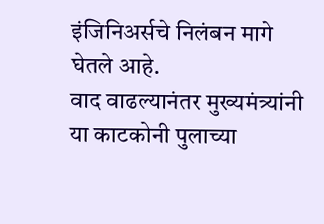इंजिनिअर्सचे निलंबन मागे घेतले आहे.
वाद वाढल्यानंतर मुख्यमंत्र्यांनी या काटकोनी पुलाच्या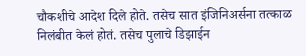चौकशीचे आदेश दिले होते. तसेच सात इंजिनिअर्सना तत्काळ निलंबीत केलं होतं. तसेच पुलाचे डिझाईन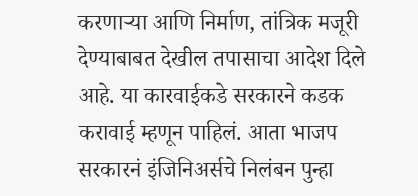करणाऱ्या आणि निर्माण, तांत्रिक मजूरी देण्याबाबत देखील तपासाचा आदेश दिले आहे. या कारवाईकडे सरकारने कडक करावाई म्हणून पाहिलं. आता भाजप सरकारनं इंजिनिअर्सचे निलंबन पुन्हा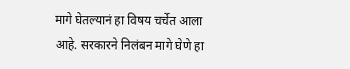मागे घेतल्यानं हा विषय चर्चेत आला आहे. सरकारने निलंबन मागे घेणे हा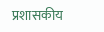प्रशासकीय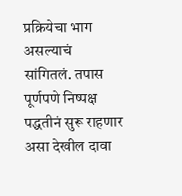प्रक्रियेचा भाग असल्याचं सांगितलं. तपास पूर्णपणे निष्पक्ष पद्धतीनं सुरू राहणार असा देखील दावा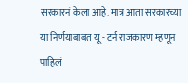सरकारनं केला आहे. मात्र आता सरकारच्या या निर्णयाबाबत यू - टर्न राजकारण म्हणून पाहिलं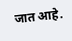जात आहे.